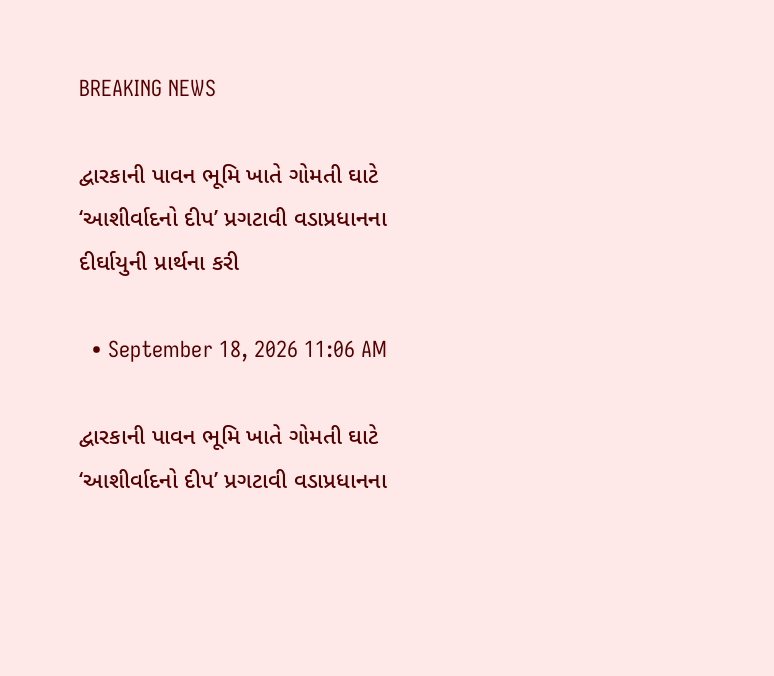BREAKING NEWS

દ્વારકાની પાવન ભૂમિ ખાતે ગોમતી ઘાટે ‘આશીર્વાદનો દીપ’ પ્રગટાવી વડાપ્રધાનના દીર્ઘાયુની પ્રાર્થના કરી

  • September 18, 2026 11:06 AM

દ્વારકાની પાવન ભૂમિ ખાતે ગોમતી ઘાટે ‘આશીર્વાદનો દીપ’ પ્રગટાવી વડાપ્રધાનના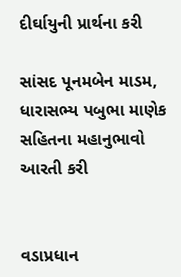દીર્ઘાયુની પ્રાર્થના કરી

સાંસદ પૂનમબેન માડમ, ધારાસભ્ય પબુભા માણેક સહિતના મહાનુભાવો આરતી કરી


વડાપ્રધાન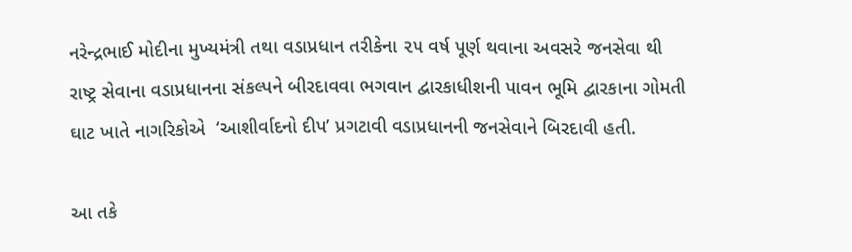નરેન્દ્રભાઈ મોદીના મુખ્યમંત્રી તથા વડાપ્રધાન તરીકેના ૨૫ વર્ષ પૂર્ણ થવાના અવસરે જનસેવા થી રાષ્ટ્ર સેવાના વડાપ્રધાનના સંકલ્પને બીરદાવવા ભગવાન દ્વારકાધીશની પાવન ભૂમિ દ્વારકાના ગોમતી ઘાટ ખાતે નાગરિકોએ  ‘આશીર્વાદનો દીપ’ પ્રગટાવી વડાપ્રધાનની જનસેવાને બિરદાવી હતી.

આ તકે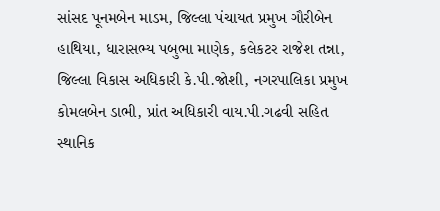સાંસદ પૂનમબેન માડમ, જિલ્લા પંચાયત પ્રમુખ ગૌરીબેન હાથિયા, ધારાસભ્ય પબુભા માણેક, કલેકટર રાજેશ તન્ના, જિલ્લા વિકાસ અધિકારી કે.પી.જોશી, નગરપાલિકા પ્રમુખ કોમલબેન ડાભી, પ્રાંત અધિકારી વાય.પી.ગઢવી સહિત સ્થાનિક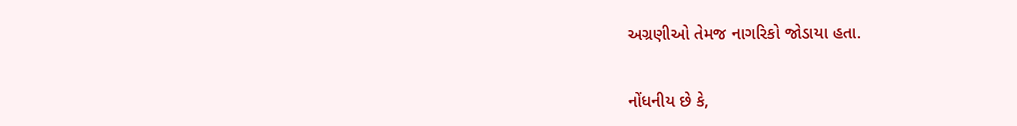અગ્રણીઓ તેમજ નાગરિકો જોડાયા હતા.


નોંધનીય છે કે,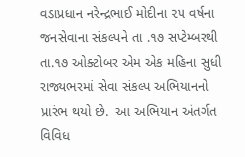વડાપ્રધાન નરેન્દ્રભાઈ મોદીના ૨૫ વર્ષના જનસેવાના સંકલ્પને તા .૧૭ સપ્ટેમ્બરથી તા.૧૭ ઓક્ટોબર એમ એક મહિના સુધી રાજ્યભરમાં સેવા સંકલ્પ અભિયાનનો પ્રારંભ થયો છે.  આ અભિયાન અંતર્ગત વિવિધ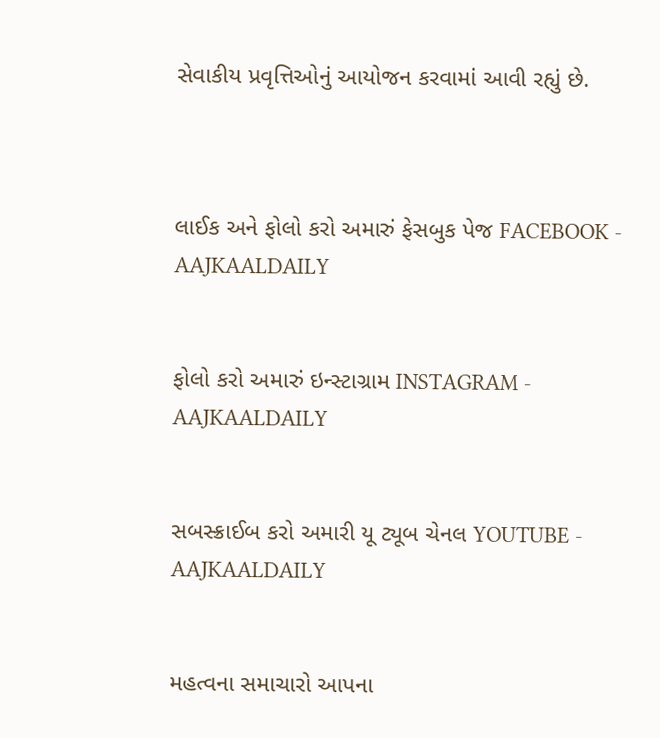સેવાકીય પ્રવૃત્તિઓનું આયોજન કરવામાં આવી રહ્યું છે.



લાઈક અને ફોલો કરો અમારું ફેસબુક પેજ FACEBOOK - AAJKAALDAILY


ફોલો કરો અમારું ઇન્સ્ટાગ્રામ INSTAGRAM - AAJKAALDAILY


સબસ્ક્રાઈબ કરો અમારી યૂ ટ્યૂબ ચેનલ YOUTUBE - AAJKAALDAILY


મહત્વના સમાચારો આપના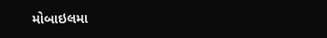મોબાઇલમા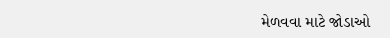મેળવવા માટે જોડાઓ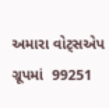અમારા વોટ્સએપ ગ્રૂપમાં  99251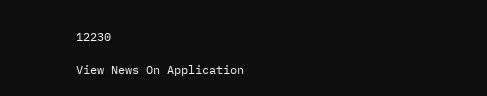12230

View News On Application